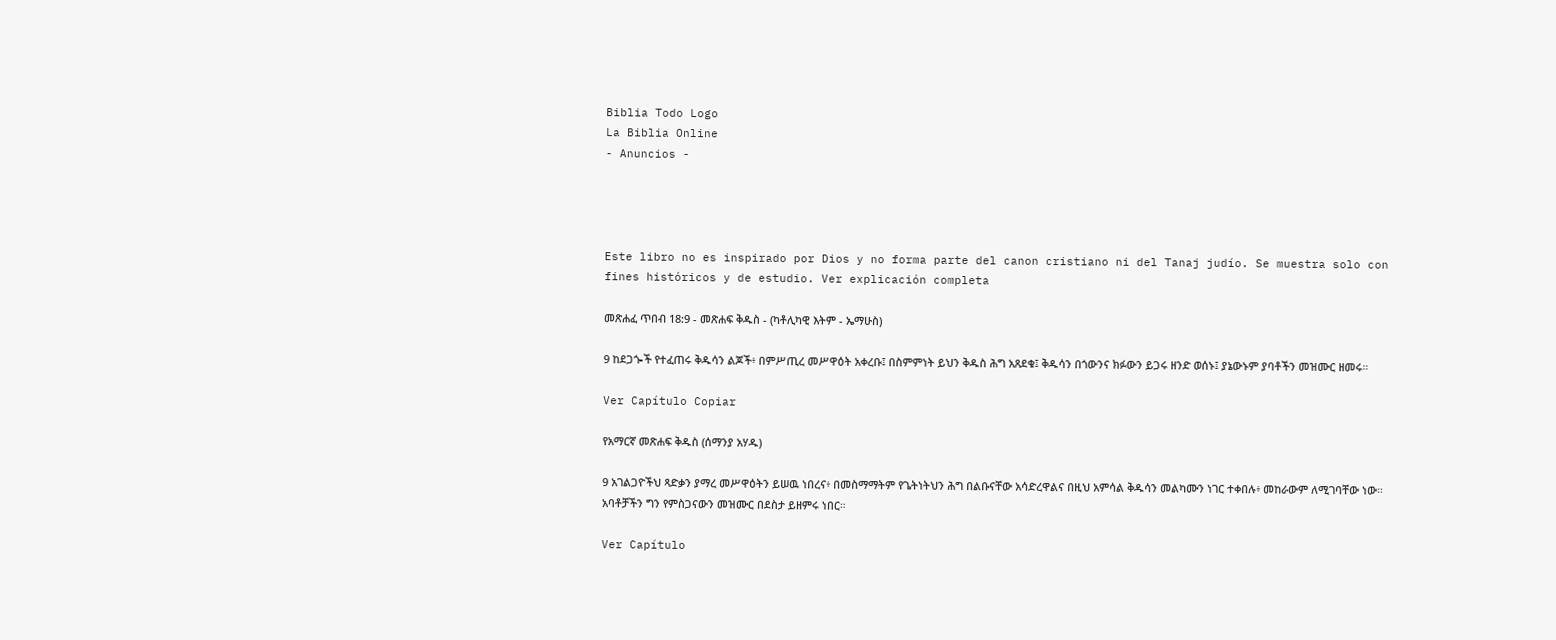Biblia Todo Logo
La Biblia Online
- Anuncios -




Este libro no es inspirado por Dios y no forma parte del canon cristiano ni del Tanaj judío. Se muestra solo con fines históricos y de estudio. Ver explicación completa

መጽሐፈ ጥበብ 18:9 - መጽሐፍ ቅዱስ - (ካቶሊካዊ እትም - ኤማሁስ)

9 ከደጋጐች የተፈጠሩ ቅዱሳን ልጆች፥ በምሥጢረ መሥዋዕት አቀረቡ፤ በስምምነት ይህን ቅዱስ ሕግ አጸደቁ፤ ቅዱሳን በጎውንና ክፉውን ይጋሩ ዘንድ ወሰኑ፤ ያኔውኑም ያባቶችን መዝሙር ዘመሩ።

Ver Capítulo Copiar

የአማርኛ መጽሐፍ ቅዱስ (ሰማንያ አሃዱ)

9 አገልጋዮችህ ጻድቃን ያማረ መሥዋዕትን ይሠዉ ነበረና፥ በመስማማትም የጌትነትህን ሕግ በልቡናቸው አሳድረዋልና በዚህ አምሳል ቅዱሳን መልካሙን ነገር ተቀበሉ፥ መከራውም ለሚገባቸው ነው። አባቶቻችን ግን የምስጋናውን መዝሙር በደስታ ይዘምሩ ነበር።

Ver Capítulo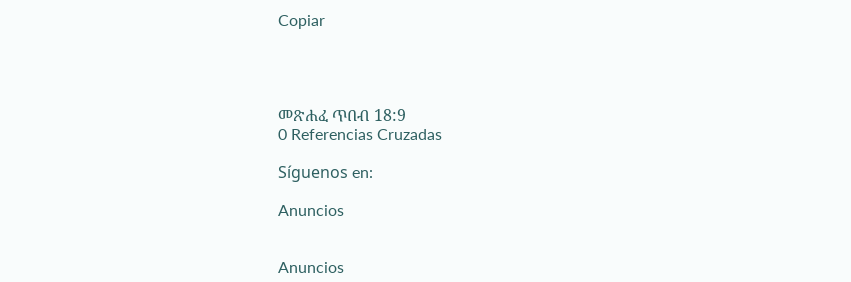Copiar




መጽሐፈ ጥበብ 18:9
0 Referencias Cruzadas

Síguenos en:

Anuncios


Anuncios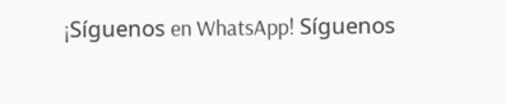¡Síguenos en WhatsApp! Síguenos